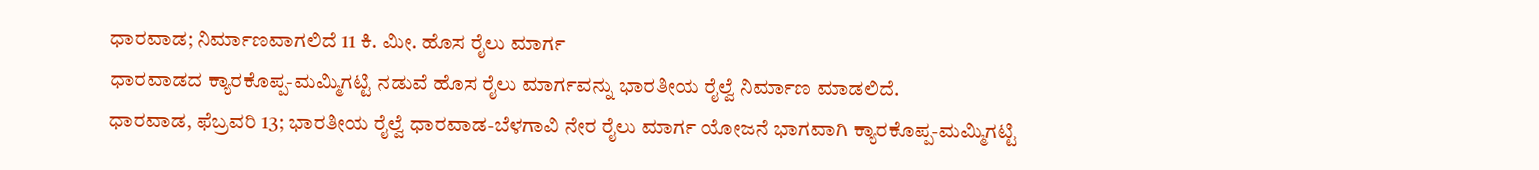ಧಾರವಾಡ; ನಿರ್ಮಾಣವಾಗಲಿದೆ 11 ಕಿ. ಮೀ. ಹೊಸ ರೈಲು ಮಾರ್ಗ
ಧಾರವಾಡದ ಕ್ಯಾರಕೊಪ್ಪ-ಮಮ್ಮಿಗಟ್ಟಿ ನಡುವೆ ಹೊಸ ರೈಲು ಮಾರ್ಗವನ್ನು ಭಾರತೀಯ ರೈಲ್ವೆ ನಿರ್ಮಾಣ ಮಾಡಲಿದೆ.
ಧಾರವಾಡ, ಫೆಬ್ರವರಿ 13; ಭಾರತೀಯ ರೈಲ್ವೆ ಧಾರವಾಡ-ಬೆಳಗಾವಿ ನೇರ ರೈಲು ಮಾರ್ಗ ಯೋಜನೆ ಭಾಗವಾಗಿ ಕ್ಯಾರಕೊಪ್ಪ-ಮಮ್ಮಿಗಟ್ಟಿ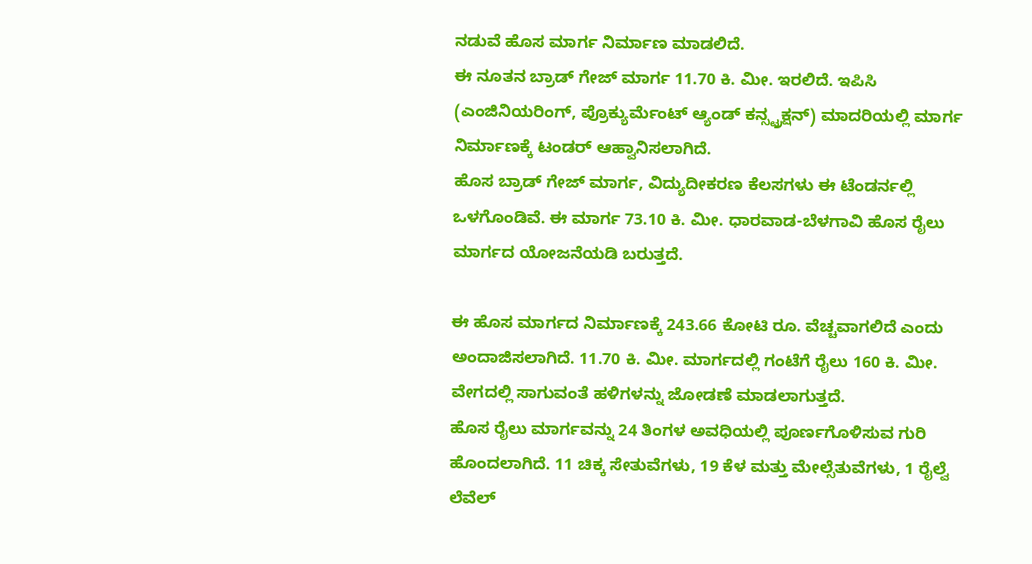ನಡುವೆ ಹೊಸ ಮಾರ್ಗ ನಿರ್ಮಾಣ ಮಾಡಲಿದೆ.
ಈ ನೂತನ ಬ್ರಾಡ್ ಗೇಜ್ ಮಾರ್ಗ 11.70 ಕಿ. ಮೀ. ಇರಲಿದೆ. ಇಪಿಸಿ (ಎಂಜಿನಿಯರಿಂಗ್, ಪ್ರೊಕ್ಯುರ್ಮೆಂಟ್ ಆ್ಯಂಡ್ ಕನ್ಸ್ಟ್ರಕ್ಷನ್) ಮಾದರಿಯಲ್ಲಿ ಮಾರ್ಗ ನಿರ್ಮಾಣಕ್ಕೆ ಟಂಡರ್ ಆಹ್ವಾನಿಸಲಾಗಿದೆ.
ಹೊಸ ಬ್ರಾಡ್ ಗೇಜ್ ಮಾರ್ಗ, ವಿದ್ಯುದೀಕರಣ ಕೆಲಸಗಳು ಈ ಟೆಂಡರ್ನಲ್ಲಿ ಒಳಗೊಂಡಿವೆ. ಈ ಮಾರ್ಗ 73.10 ಕಿ. ಮೀ. ಧಾರವಾಡ-ಬೆಳಗಾವಿ ಹೊಸ ರೈಲು ಮಾರ್ಗದ ಯೋಜನೆಯಡಿ ಬರುತ್ತದೆ.

ಈ ಹೊಸ ಮಾರ್ಗದ ನಿರ್ಮಾಣಕ್ಕೆ 243.66 ಕೋಟಿ ರೂ. ವೆಚ್ಚವಾಗಲಿದೆ ಎಂದು ಅಂದಾಜಿಸಲಾಗಿದೆ. 11.70 ಕಿ. ಮೀ. ಮಾರ್ಗದಲ್ಲಿ ಗಂಟೆಗೆ ರೈಲು 160 ಕಿ. ಮೀ. ವೇಗದಲ್ಲಿ ಸಾಗುವಂತೆ ಹಳಿಗಳನ್ನು ಜೋಡಣೆ ಮಾಡಲಾಗುತ್ತದೆ.
ಹೊಸ ರೈಲು ಮಾರ್ಗವನ್ನು 24 ತಿಂಗಳ ಅವಧಿಯಲ್ಲಿ ಪೂರ್ಣಗೊಳಿಸುವ ಗುರಿ ಹೊಂದಲಾಗಿದೆ. 11 ಚಿಕ್ಕ ಸೇತುವೆಗಳು, 19 ಕೆಳ ಮತ್ತು ಮೇಲ್ಸೆತುವೆಗಳು, 1 ರೈಲ್ವೆ ಲೆವೆಲ್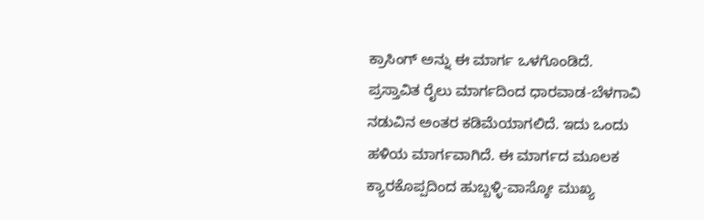ಕ್ರಾಸಿಂಗ್ ಅನ್ನು ಈ ಮಾರ್ಗ ಒಳಗೊಂಡಿದೆ.
ಪ್ರಸ್ತಾವಿತ ರೈಲು ಮಾರ್ಗದಿಂದ ಧಾರವಾಡ-ಬೆಳಗಾವಿ ನಡುವಿನ ಅಂತರ ಕಡಿಮೆಯಾಗಲಿದೆ. ಇದು ಒಂದು ಹಳಿಯ ಮಾರ್ಗವಾಗಿದೆ. ಈ ಮಾರ್ಗದ ಮೂಲಕ ಕ್ಯಾರಕೊಪ್ಪದಿಂದ ಹುಬ್ಬಳ್ಳಿ-ವಾಸ್ಕೋ ಮುಖ್ಯ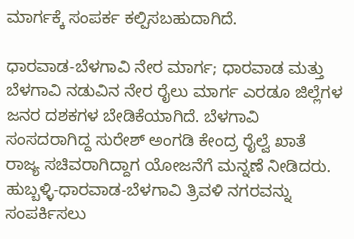ಮಾರ್ಗಕ್ಕೆ ಸಂಪರ್ಕ ಕಲ್ಪಿಸಬಹುದಾಗಿದೆ.

ಧಾರವಾಡ-ಬೆಳಗಾವಿ ನೇರ ಮಾರ್ಗ; ಧಾರವಾಡ ಮತ್ತು ಬೆಳಗಾವಿ ನಡುವಿನ ನೇರ ರೈಲು ಮಾರ್ಗ ಎರಡೂ ಜಿಲ್ಲೆಗಳ ಜನರ ದಶಕಗಳ ಬೇಡಿಕೆಯಾಗಿದೆ. ಬೆಳಗಾವಿ ಸಂಸದರಾಗಿದ್ದ ಸುರೇಶ್ ಅಂಗಡಿ ಕೇಂದ್ರ ರೈಲ್ವೆ ಖಾತೆ ರಾಜ್ಯ ಸಚಿವರಾಗಿದ್ದಾಗ ಯೋಜನೆಗೆ ಮನ್ನಣೆ ನೀಡಿದರು. ಹುಬ್ಬಳ್ಳಿ-ಧಾರವಾಡ-ಬೆಳಗಾವಿ ತ್ರಿವಳಿ ನಗರವನ್ನು ಸಂಪರ್ಕಿಸಲು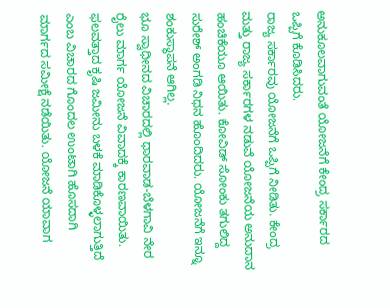ಅನುಕೂಲವಾಗುವಂತೆ ಯೋಜನೆಗೆ ಕೇಂದ್ರ ಸರ್ಕಾರದ ಒಪ್ಪಿಗೆ ಕೊಡಿಸಿದರು.
ರಾಜ್ಯ ಸರ್ಕಾರವು ಯೋಜನೆಗೆ ಒಪ್ಪಿಗೆ ನೀಡಿತು. ಕೇಂದ್ರ ಮತ್ತು ರಾಜ್ಯ ಸರ್ಕಾರಗಳ ನಡುವೆ ಯೋಜನೆಯ ಅನುದಾನ ಹಂಚಿಕೆಯೂ ಆಯಿತು. ಕೋವಿಡ್ ಸೋಂಕು ತಗುಲಿದ್ದ ಸುರೇಶ್ ಅಂಗಡಿ ನಿಧನ ಹೊಂದಿದರು. ಯೋಜನೆಗೆ ಇನ್ನೂ ಶಂಕುಸ್ಥಾಪನೆ ಆಗಿಲ್ಲ.
ಭೂ ಸ್ವಾಧೀನದ ವಿಚಾರದಲ್ಲಿ ಧಾರವಾಡ-ಬೆಳಗಾವಿ ನೇರ ರೈಲು ಮಾರ್ಗ ಯೋಜನೆ ವಿವಾದಕ್ಕೆ ಕಾರಣವಾಯಿತು. ಫಲವತ್ತಾದ ಕೃಷಿ ಜಮೀನು ಬಳಕೆ ಮಾಡಿಕೊಳ್ಳಲಾಗುತ್ತಿದೆ ಎಂಬ ವಿಚಾರದ ಗೊಂದಲ ಉಂಟಾಗಿ ಹೊಸದಾಗಿ ಮಾರ್ಗದ ಸಮೀಕ್ಷೆ ನಡೆಯಿತು. ಯೋಜನೆ ಯಾವಾಗ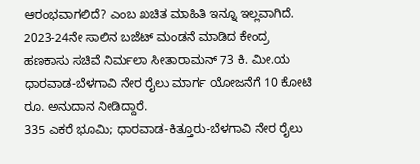ಆರಂಭವಾಗಲಿದೆ? ಎಂಬ ಖಚಿತ ಮಾಹಿತಿ ಇನ್ನೂ ಇಲ್ಲವಾಗಿದೆ.
2023-24ನೇ ಸಾಲಿನ ಬಜೆಟ್ ಮಂಡನೆ ಮಾಡಿದ ಕೇಂದ್ರ ಹಣಕಾಸು ಸಚಿವೆ ನಿರ್ಮಲಾ ಸೀತಾರಾಮನ್ 73 ಕಿ. ಮೀ.ಯ ಧಾರವಾಡ-ಬೆಳಗಾವಿ ನೇರ ರೈಲು ಮಾರ್ಗ ಯೋಜನೆಗೆ 10 ಕೋಟಿ ರೂ. ಅನುದಾನ ನೀಡಿದ್ದಾರೆ.
335 ಎಕರೆ ಭೂಮಿ; ಧಾರವಾಡ-ಕಿತ್ತೂರು-ಬೆಳಗಾವಿ ನೇರ ರೈಲು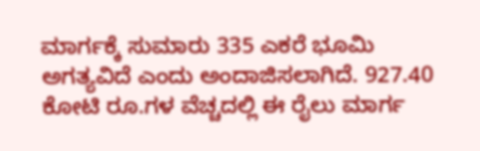ಮಾರ್ಗಕ್ಕೆ ಸುಮಾರು 335 ಎಕರೆ ಭೂಮಿ ಅಗತ್ಯವಿದೆ ಎಂದು ಅಂದಾಜಿಸಲಾಗಿದೆ. 927.40 ಕೋಟಿ ರೂ.ಗಳ ವೆಚ್ಚದಲ್ಲಿ ಈ ರೈಲು ಮಾರ್ಗ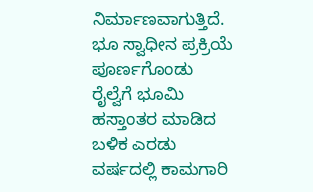ನಿರ್ಮಾಣವಾಗುತ್ತಿದೆ.
ಭೂ ಸ್ವಾಧೀನ ಪ್ರಕ್ರಿಯೆ ಪೂರ್ಣಗೊಂಡು ರೈಲ್ವೆಗೆ ಭೂಮಿ ಹಸ್ತಾಂತರ ಮಾಡಿದ ಬಳಿಕ ಎರಡು ವರ್ಷದಲ್ಲಿ ಕಾಮಗಾರಿ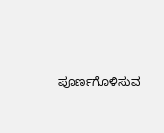ಪೂರ್ಣಗೊಳಿಸುವ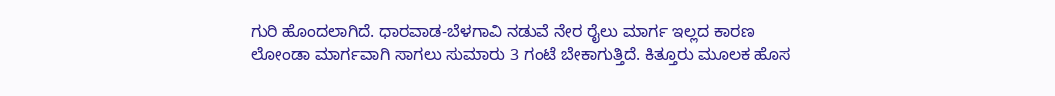ಗುರಿ ಹೊಂದಲಾಗಿದೆ. ಧಾರವಾಡ-ಬೆಳಗಾವಿ ನಡುವೆ ನೇರ ರೈಲು ಮಾರ್ಗ ಇಲ್ಲದ ಕಾರಣ ಲೋಂಡಾ ಮಾರ್ಗವಾಗಿ ಸಾಗಲು ಸುಮಾರು 3 ಗಂಟೆ ಬೇಕಾಗುತ್ತಿದೆ. ಕಿತ್ತೂರು ಮೂಲಕ ಹೊಸ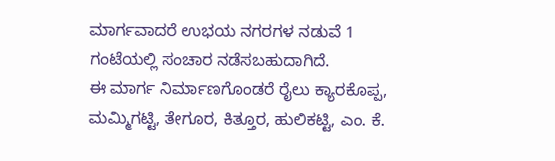ಮಾರ್ಗವಾದರೆ ಉಭಯ ನಗರಗಳ ನಡುವೆ 1 ಗಂಟೆಯಲ್ಲಿ ಸಂಚಾರ ನಡೆಸಬಹುದಾಗಿದೆ.
ಈ ಮಾರ್ಗ ನಿರ್ಮಾಣಗೊಂಡರೆ ರೈಲು ಕ್ಯಾರಕೊಪ್ಪ, ಮಮ್ಮಿಗಟ್ಟಿ, ತೇಗೂರ, ಕಿತ್ತೂರ, ಹುಲಿಕಟ್ಟಿ, ಎಂ. ಕೆ.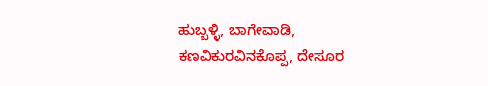ಹುಬ್ಬಳ್ಳಿ, ಬಾಗೇವಾಡಿ, ಕಣವಿಕುರವಿನಕೊಪ್ಪ, ದೇಸೂರ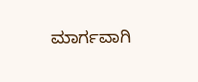ಮಾರ್ಗವಾಗಿ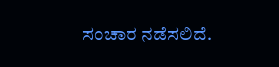ಸಂಚಾರ ನಡೆಸಲಿದೆ.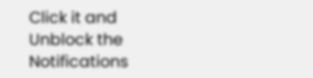Click it and Unblock the Notifications